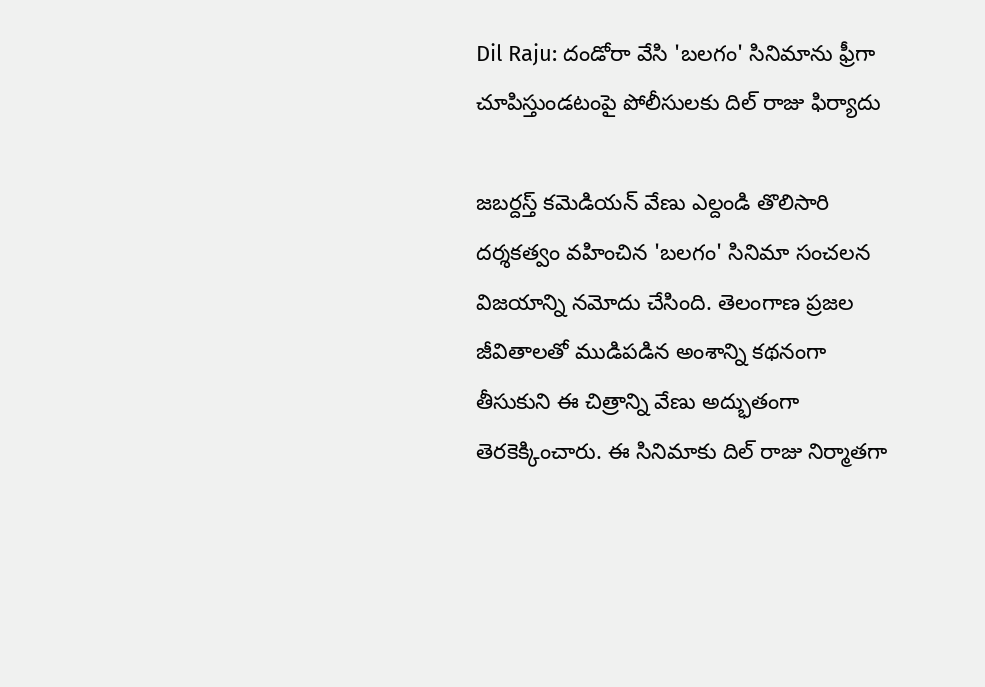Dil Raju: దండోరా వేసి 'బలగం' సినిమాను ఫ్రీగా చూపిస్తుండటంపై పోలీసులకు దిల్ రాజు ఫిర్యాదు

జబర్దస్త్ కమెడియన్ వేణు ఎల్దండి తొలిసారి దర్శకత్వం వహించిన 'బలగం' సినిమా సంచలన విజయాన్ని నమోదు చేసింది. తెలంగాణ ప్రజల జీవితాలతో ముడిపడిన అంశాన్ని కథనంగా తీసుకుని ఈ చిత్రాన్ని వేణు అద్భుతంగా తెరకెక్కించారు. ఈ సినిమాకు దిల్ రాజు నిర్మాతగా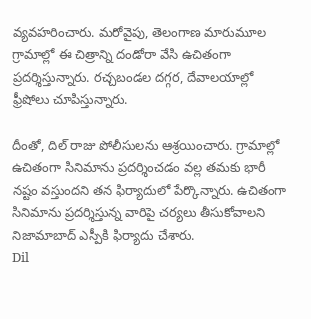వ్యవహరించారు. మరోవైపు, తెలంగాణ మారుమూల గ్రామాల్లో ఈ చిత్రాన్ని దండోరా వేసి ఉచితంగా ప్రదర్శిస్తున్నారు. రచ్చబండల దగ్గర, దేవాలయాల్లో ఫ్రీషోలు చూపిస్తున్నారు.

దీంతో, దిల్ రాజు పోలీసులను ఆశ్రయించారు. గ్రామాల్లో ఉచితంగా సినిమాను ప్రదర్శించడం వల్ల తమకు భారీ నష్టం వస్తుందని తన ఫిర్యాదులో పేర్కొన్నారు. ఉచితంగా సినిమాను ప్రదర్శిస్తున్న వారిపై చర్యలు తీసుకోవాలని నిజామాబాద్ ఎస్పీకి ఫిర్యాదు చేశారు.
Dil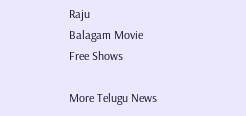Raju
Balagam Movie
Free Shows

More Telugu News